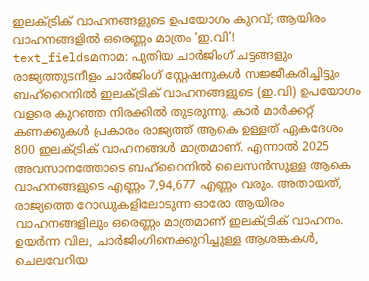ഇലക്ട്രിക് വാഹനങ്ങളുടെ ഉപയോഗം കുറവ്; ആയിരം വാഹനങ്ങളിൽ ഒരെണ്ണം മാത്രം ‘ഇ.വി’!
text_fieldsമനാമ: പുതിയ ചാർജിംഗ് ചട്ടങ്ങളും രാജ്യത്തുടനീളം ചാർജിംഗ് സ്റ്റേഷനുകൾ സജ്ജീകരിച്ചിട്ടും ബഹ്റൈനിൽ ഇലക്ട്രിക് വാഹനങ്ങളുടെ (ഇ.വി) ഉപയോഗം വളരെ കുറഞ്ഞ നിരക്കിൽ തുടരുന്നു. കാർ മാർക്കറ്റ് കണക്കുകൾ പ്രകാരം രാജ്യത്ത് ആകെ ഉള്ളത് ഏകദേശം 800 ഇലക്ട്രിക് വാഹനങ്ങൾ മാത്രമാണ്. എന്നാൽ 2025 അവസാനത്തോടെ ബഹ്റൈനിൽ ലൈസൻസുള്ള ആകെ വാഹനങ്ങളുടെ എണ്ണം 7,94,677 എണ്ണം വരും. അതായത്, രാജ്യത്തെ റോഡുകളിലോടുന്ന ഓരോ ആയിരം വാഹനങ്ങളിലും ഒരെണ്ണം മാത്രമാണ് ഇലക്ട്രിക് വാഹനം. ഉയർന്ന വില, ചാർജിംഗിനെക്കുറിച്ചുള്ള ആശങ്കകൾ, ചെലവേറിയ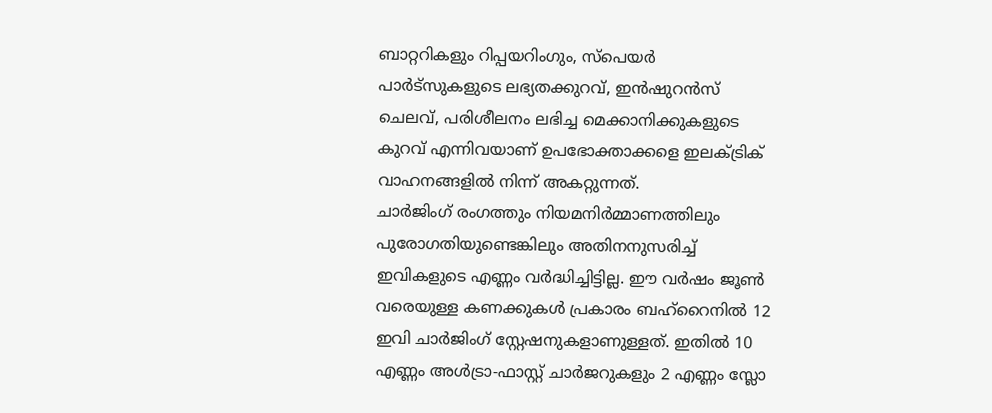ബാറ്ററികളും റിപ്പയറിംഗും, സ്പെയർ പാർട്സുകളുടെ ലഭ്യതക്കുറവ്, ഇൻഷുറൻസ് ചെലവ്, പരിശീലനം ലഭിച്ച മെക്കാനിക്കുകളുടെ കുറവ് എന്നിവയാണ് ഉപഭോക്താക്കളെ ഇലക്ട്രിക് വാഹനങ്ങളിൽ നിന്ന് അകറ്റുന്നത്.
ചാർജിംഗ് രംഗത്തും നിയമനിർമ്മാണത്തിലും പുരോഗതിയുണ്ടെങ്കിലും അതിനനുസരിച്ച് ഇവികളുടെ എണ്ണം വർദ്ധിച്ചിട്ടില്ല. ഈ വർഷം ജൂൺ വരെയുള്ള കണക്കുകൾ പ്രകാരം ബഹ്റൈനിൽ 12 ഇവി ചാർജിംഗ് സ്റ്റേഷനുകളാണുള്ളത്. ഇതിൽ 10 എണ്ണം അൾട്രാ-ഫാസ്റ്റ് ചാർജറുകളും 2 എണ്ണം സ്ലോ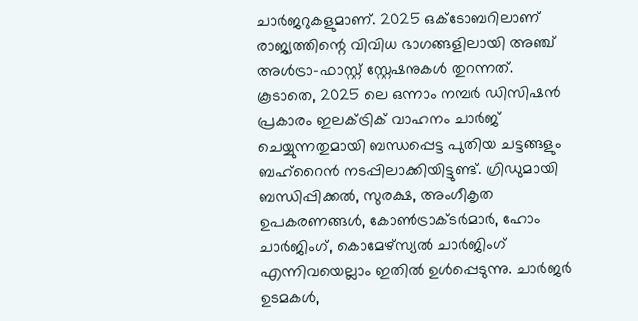ചാർജറുകളുമാണ്. 2025 ഒക്ടോബറിലാണ് രാജ്യത്തിന്റെ വിവിധ ഭാഗങ്ങളിലായി അഞ്ച് അൾട്രാ-ഫാസ്റ്റ് സ്റ്റേഷനുകൾ തുറന്നത്. കൂടാതെ, 2025 ലെ ഒന്നാം നമ്പർ ഡിസിഷൻ പ്രകാരം ഇലക്ട്രിക് വാഹനം ചാർജ് ചെയ്യുന്നതുമായി ബന്ധപ്പെട്ട പുതിയ ചട്ടങ്ങളും ബഹ്റൈൻ നടപ്പിലാക്കിയിട്ടുണ്ട്. ഗ്രിഡുമായി ബന്ധിപ്പിക്കൽ, സുരക്ഷ, അംഗീകൃത ഉപകരണങ്ങൾ, കോൺട്രാക്ടർമാർ, ഹോം ചാർജിംഗ്, കൊമേഴ്സ്യൽ ചാർജിംഗ് എന്നിവയെല്ലാം ഇതിൽ ഉൾപ്പെടുന്നു. ചാർജർ ഉടമകൾ,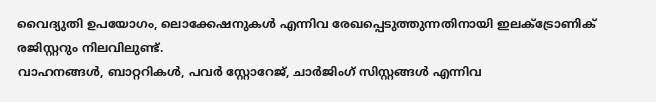വൈദ്യുതി ഉപയോഗം, ലൊക്കേഷനുകൾ എന്നിവ രേഖപ്പെടുത്തുന്നതിനായി ഇലക്ട്രോണിക് രജിസ്റ്ററും നിലവിലുണ്ട്.
വാഹനങ്ങൾ, ബാറ്ററികൾ, പവർ സ്റ്റോറേജ്, ചാർജിംഗ് സിസ്റ്റങ്ങൾ എന്നിവ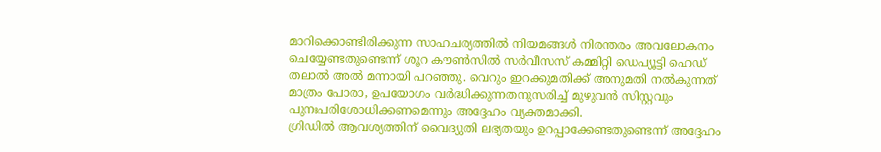മാറിക്കൊണ്ടിരിക്കുന്ന സാഹചര്യത്തിൽ നിയമങ്ങൾ നിരന്തരം അവലോകനം ചെയ്യേണ്ടതുണ്ടെന്ന് ശൂറ കൗൺസിൽ സർവീസസ് കമ്മിറ്റി ഡെപ്യൂട്ടി ഹെഡ് തലാൽ അൽ മന്നായി പറഞ്ഞു. വെറും ഇറക്കുമതിക്ക് അനുമതി നൽകുന്നത് മാത്രം പോരാ, ഉപയോഗം വർദ്ധിക്കുന്നതനുസരിച്ച് മുഴുവൻ സിസ്റ്റവും പുനഃപരിശോധിക്കണമെന്നും അദ്ദേഹം വ്യക്തമാക്കി.
ഗ്രിഡിൽ ആവശ്യത്തിന് വൈദ്യുതി ലഭ്യതയും ഉറപ്പാക്കേണ്ടതുണ്ടെന്ന് അദ്ദേഹം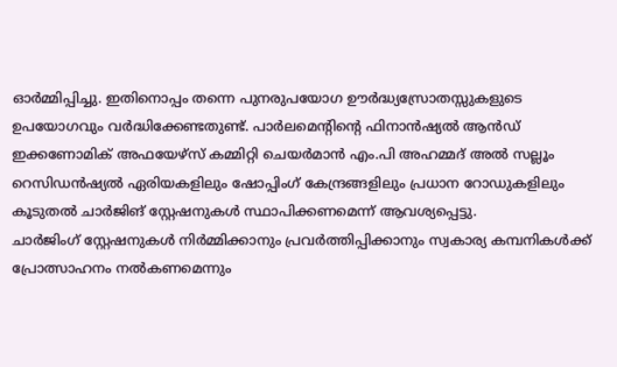ഓർമ്മിപ്പിച്ചു. ഇതിനൊപ്പം തന്നെ പുനരുപയോഗ ഊർദ്ധ്യസ്രോതസ്സുകളുടെ ഉപയോഗവും വർദ്ധിക്കേണ്ടതുണ്ട്. പാർലമെന്റിന്റെ ഫിനാൻഷ്യൽ ആൻഡ് ഇക്കണോമിക് അഫയേഴ്സ് കമ്മിറ്റി ചെയർമാൻ എം.പി അഹമ്മദ് അൽ സല്ലൂം റെസിഡൻഷ്യൽ ഏരിയകളിലും ഷോപ്പിംഗ് കേന്ദ്രങ്ങളിലും പ്രധാന റോഡുകളിലും കൂടുതൽ ചാർജിങ് സ്റ്റേഷനുകൾ സ്ഥാപിക്കണമെന്ന് ആവശ്യപ്പെട്ടു.
ചാർജിംഗ് സ്റ്റേഷനുകൾ നിർമ്മിക്കാനും പ്രവർത്തിപ്പിക്കാനും സ്വകാര്യ കമ്പനികൾക്ക് പ്രോത്സാഹനം നൽകണമെന്നും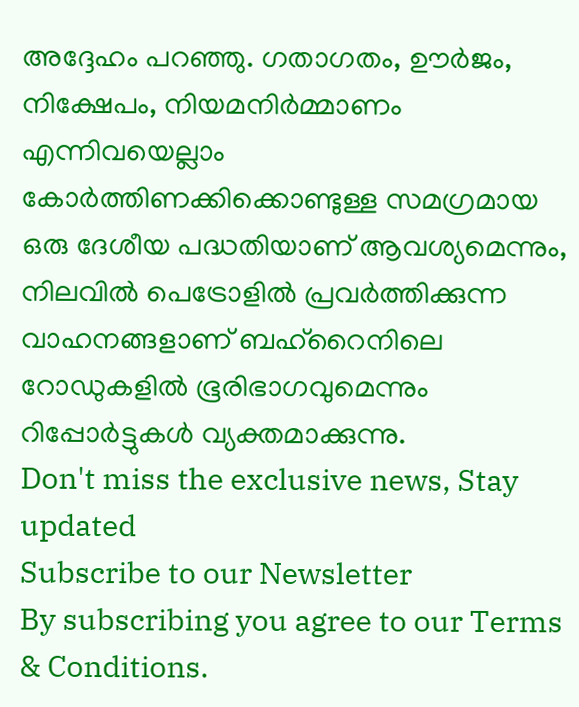അദ്ദേഹം പറഞ്ഞു. ഗതാഗതം, ഊർജം, നിക്ഷേപം, നിയമനിർമ്മാണം എന്നിവയെല്ലാം കോർത്തിണക്കിക്കൊണ്ടുള്ള സമഗ്രമായ ഒരു ദേശീയ പദ്ധതിയാണ് ആവശ്യമെന്നും, നിലവിൽ പെട്രോളിൽ പ്രവർത്തിക്കുന്ന വാഹനങ്ങളാണ് ബഹ്റൈനിലെ റോഡുകളിൽ ഭൂരിഭാഗവുമെന്നും റിപ്പോർട്ടുകൾ വ്യക്തമാക്കുന്നു.
Don't miss the exclusive news, Stay updated
Subscribe to our Newsletter
By subscribing you agree to our Terms & Conditions.